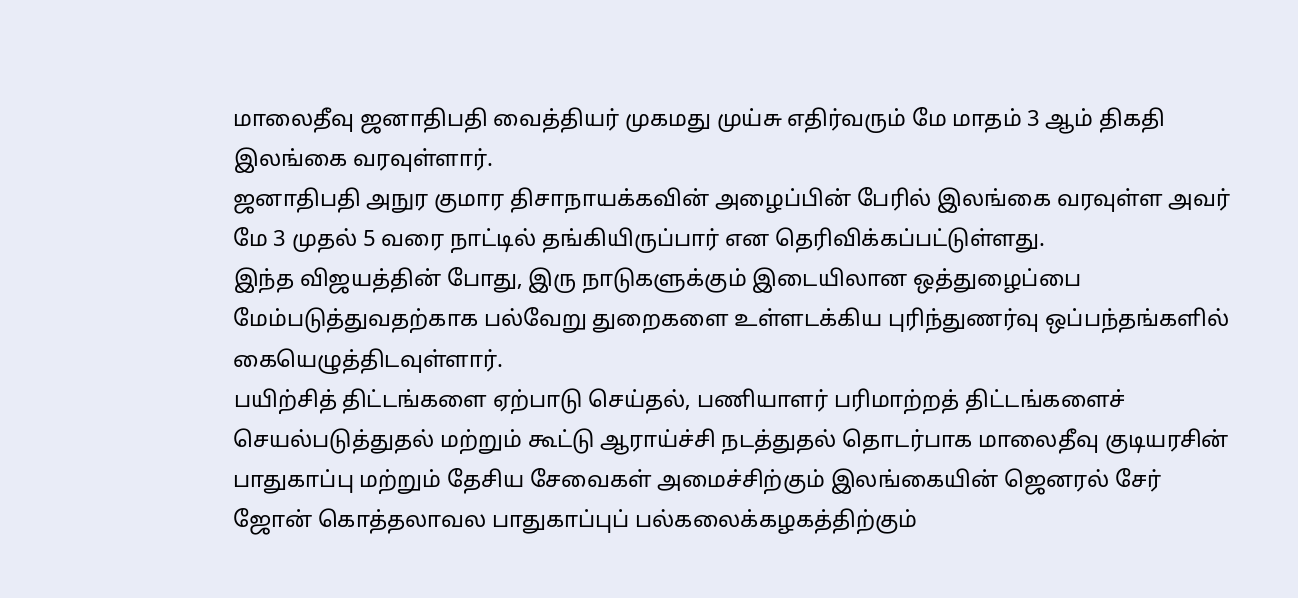மாலைதீவு ஜனாதிபதி வைத்தியர் முகமது முய்சு எதிர்வரும் மே மாதம் 3 ஆம் திகதி இலங்கை வரவுள்ளார்.
ஜனாதிபதி அநுர குமார திசாநாயக்கவின் அழைப்பின் பேரில் இலங்கை வரவுள்ள அவர் மே 3 முதல் 5 வரை நாட்டில் தங்கியிருப்பார் என தெரிவிக்கப்பட்டுள்ளது.
இந்த விஜயத்தின் போது, இரு நாடுகளுக்கும் இடையிலான ஒத்துழைப்பை மேம்படுத்துவதற்காக பல்வேறு துறைகளை உள்ளடக்கிய புரிந்துணர்வு ஒப்பந்தங்களில் கையெழுத்திடவுள்ளார்.
பயிற்சித் திட்டங்களை ஏற்பாடு செய்தல், பணியாளர் பரிமாற்றத் திட்டங்களைச் செயல்படுத்துதல் மற்றும் கூட்டு ஆராய்ச்சி நடத்துதல் தொடர்பாக மாலைதீவு குடியரசின் பாதுகாப்பு மற்றும் தேசிய சேவைகள் அமைச்சிற்கும் இலங்கையின் ஜெனரல் சேர் ஜோன் கொத்தலாவல பாதுகாப்புப் பல்கலைக்கழகத்திற்கும்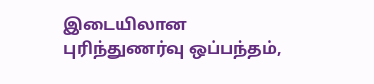இடையிலான புரிந்துணர்வு ஒப்பந்தம்,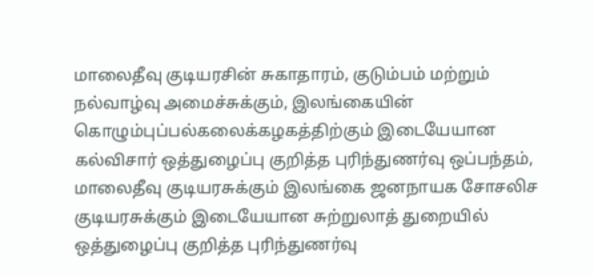மாலைதீவு குடியரசின் சுகாதாரம், குடும்பம் மற்றும் நல்வாழ்வு அமைச்சுக்கும், இலங்கையின் கொழும்புப்பல்கலைக்கழகத்திற்கும் இடையேயான கல்விசார் ஒத்துழைப்பு குறித்த புரிந்துணர்வு ஒப்பந்தம், மாலைதீவு குடியரசுக்கும் இலங்கை ஜனநாயக சோசலிச குடியரசுக்கும் இடையேயான சுற்றுலாத் துறையில் ஒத்துழைப்பு குறித்த புரிந்துணர்வு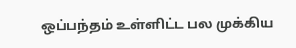ஒப்பந்தம் உள்ளிட்ட பல முக்கிய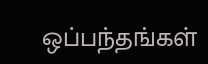ஒப்பந்தங்கள்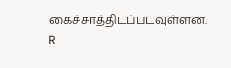கைச்சாத்திடப்படவுள்ளன. R